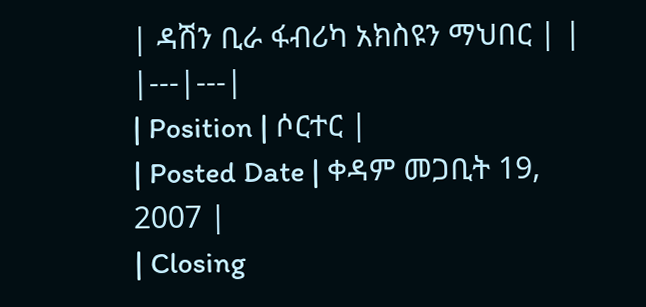| ዳሽን ቢራ ፋብሪካ አክስዩን ማህበር | |
|---|---|
| Position | ሶርተር |
| Posted Date | ቀዳም መጋቢት 19, 2007 |
| Closing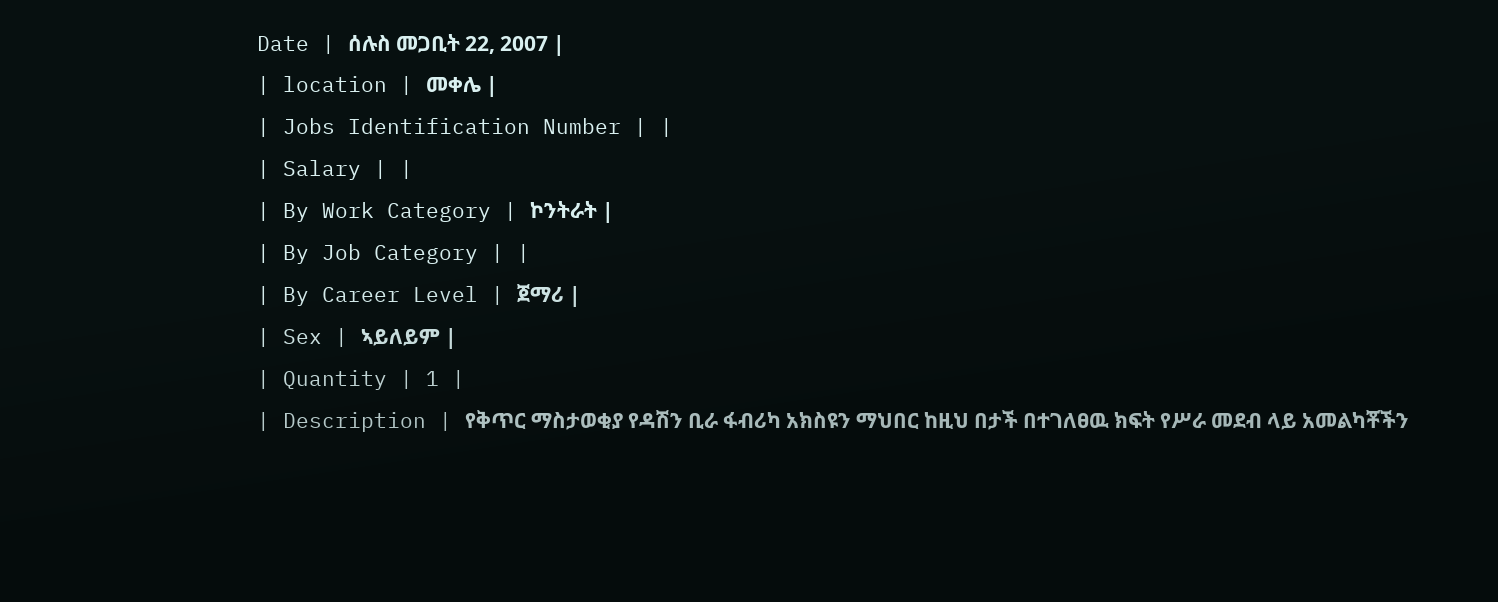Date | ሰሉስ መጋቢት 22, 2007 |
| location | መቀሌ |
| Jobs Identification Number | |
| Salary | |
| By Work Category | ኮንትራት |
| By Job Category | |
| By Career Level | ጀማሪ |
| Sex | ኣይለይም |
| Quantity | 1 |
| Description | የቅጥር ማስታወቂያ የዳሽን ቢራ ፋብሪካ አክስዩን ማህበር ከዚህ በታች በተገለፀዉ ክፍት የሥራ መደብ ላይ አመልካቾችን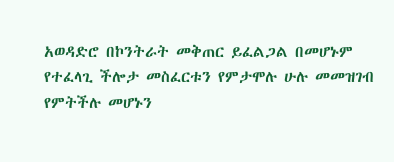አወዳድሮ በኮንትራት መቅጠር ይፈልጋል በመሆኑም የተፈላጊ ችሎታ መስፈርቱን የምታሞሉ ሁሉ መመዝገብ የምትችሉ መሆኑን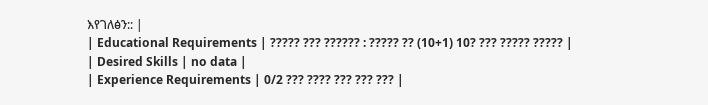እየገለፅን:: |
| Educational Requirements | ????? ??? ?????? : ????? ?? (10+1) 10? ??? ????? ????? |
| Desired Skills | no data |
| Experience Requirements | 0/2 ??? ???? ??? ??? ??? |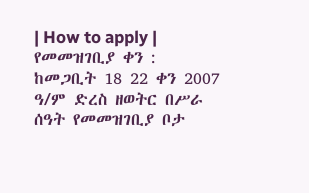| How to apply | የመመዝገቢያ ቀን : ከመጋቢት 18 22 ቀን 2007 ዓ/ም ድረስ ዘወትር በሥራ ሰዓት የመመዝገቢያ ቦታ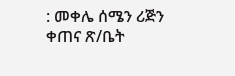: መቀሌ ሰሜን ሪጅን ቀጠና ጽ/ቤት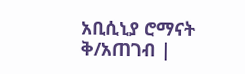አቢሲኒያ ሮማናት ቅ/አጠገብ |